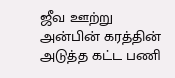ஜீவ ஊற்று அன்பின் கரத்தின் அடுத்த கட்ட பணி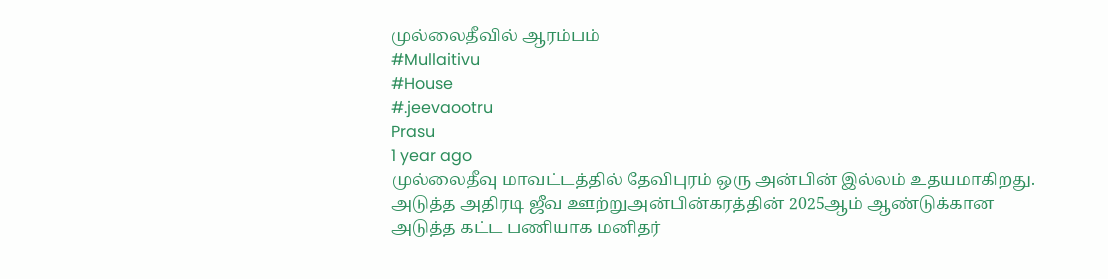முல்லைதீவில் ஆரம்பம்
#Mullaitivu
#House
#.jeevaootru
Prasu
1 year ago
முல்லைதீவு மாவட்டத்தில் தேவிபுரம் ஒரு அன்பின் இல்லம் உதயமாகிறது. அடுத்த அதிரடி ஜீவ ஊற்றுஅன்பின்கரத்தின் 2025ஆம் ஆண்டுக்கான அடுத்த கட்ட பணியாக மனிதர்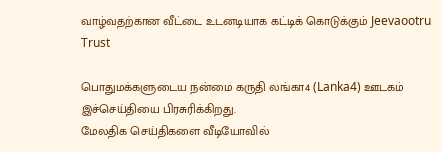வாழ்வதற்கான வீட்டை உடனடியாக கட்டிக் கொடுக்கும் Jeevaootru Trust

பொதுமக்களுடைய நன்மை கருதி லங்கா4 (Lanka4) ஊடகம் இச்செய்தியை பிரசுரிக்கிறது.
மேலதிக செய்திகளை வீடியோவில்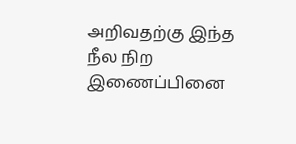அறிவதற்கு இந்த நீல நிற இணைப்பினை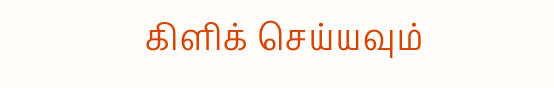கிளிக் செய்யவும்